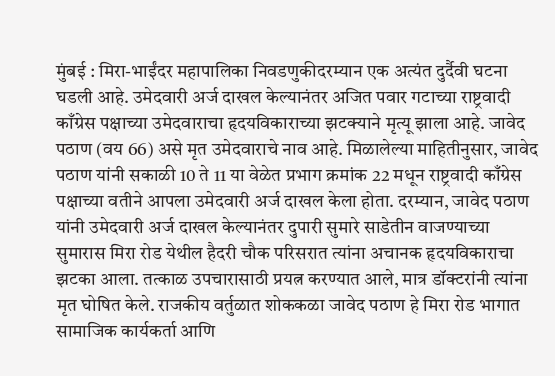मुंबई : मिरा-भाईंदर महापालिका निवडणुकीदरम्यान एक अत्यंत दुर्दैवी घटना घडली आहे. उमेदवारी अर्ज दाखल केल्यानंतर अजित पवार गटाच्या राष्ट्रवादी काँग्रेस पक्षाच्या उमेदवाराचा हृदयविकाराच्या झटक्याने मृत्यू झाला आहे. जावेद पठाण (वय 66) असे मृत उमेदवाराचे नाव आहे. मिळालेल्या माहितीनुसार, जावेद पठाण यांनी सकाळी 10 ते 11 या वेळेत प्रभाग क्रमांक 22 मधून राष्ट्रवादी काँग्रेस पक्षाच्या वतीने आपला उमेदवारी अर्ज दाखल केला होता. दरम्यान, जावेद पठाण यांनी उमेदवारी अर्ज दाखल केल्यानंतर दुपारी सुमारे साडेतीन वाजण्याच्या सुमारास मिरा रोड येथील हैदरी चौक परिसरात त्यांना अचानक हृदयविकाराचा झटका आला. तत्काळ उपचारासाठी प्रयत्न करण्यात आले, मात्र डॉक्टरांनी त्यांना मृत घोषित केले. राजकीय वर्तुळात शोककळा जावेद पठाण हे मिरा रोड भागात सामाजिक कार्यकर्ता आणि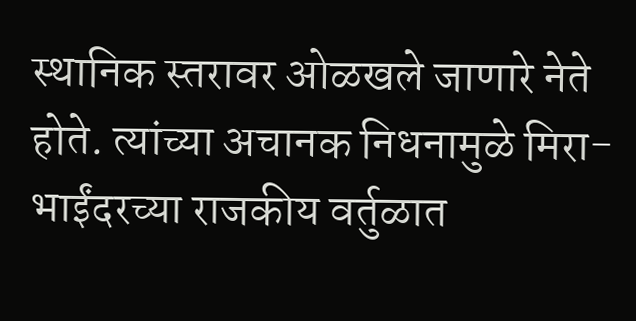स्थानिक स्तरावर ओळखले जाणारे नेते होते. त्यांच्या अचानक निधनामुळे मिरा-भाईंदरच्या राजकीय वर्तुळात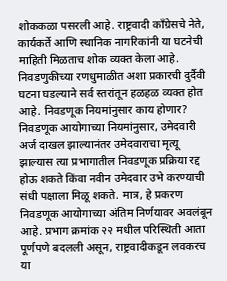शोककळा पसरली आहे. राष्ट्रवादी काँग्रेसचे नेते, कार्यकर्ते आणि स्थानिक नागरिकांनी या घटनेची माहिती मिळताच शोक व्यक्त केला आहे. निवडणुकीच्या रणधुमाळीत अशा प्रकारची दुर्दैवी घटना घडल्याने सर्व स्तरांतून हळहळ व्यक्त होत आहे. निवडणूक नियमांनुसार काय होणार? निवडणूक आयोगाच्या नियमांनुसार, उमेदवारी अर्ज दाखल झाल्यानंतर उमेदवाराचा मृत्यू झाल्यास त्या प्रभागातील निवडणूक प्रक्रिया रद्द होऊ शकते किंवा नवीन उमेदवार उभे करण्याची संधी पक्षाला मिळू शकते. मात्र, हे प्रकरण निवडणूक आयोगाच्या अंतिम निर्णयावर अवलंबून आहे. प्रभाग क्रमांक २२ मधील परिस्थिती आता पूर्णपणे बदलली असून, राष्ट्रवादीकडून लवकरच या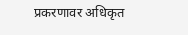प्रकरणावर अधिकृत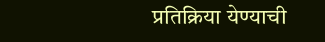प्रतिक्रिया येण्याची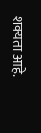शक्यता आहे.